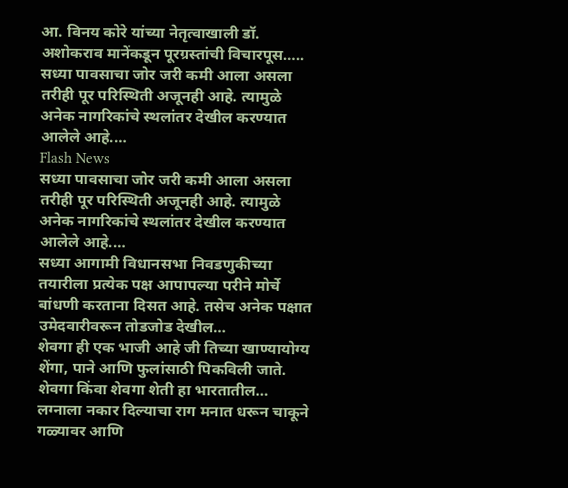आ. विनय कोरे यांच्या नेतृत्वाखाली डॉ. अशोकराव मानेंकडून पूरग्रस्तांची विचारपूस…..
सध्या पावसाचा जोर जरी कमी आला असला तरीही पूर परिस्थिती अजूनही आहे. त्यामुळे अनेक नागरिकांचे स्थलांतर देखील करण्यात आलेले आहे.…
Flash News
सध्या पावसाचा जोर जरी कमी आला असला तरीही पूर परिस्थिती अजूनही आहे. त्यामुळे अनेक नागरिकांचे स्थलांतर देखील करण्यात आलेले आहे.…
सध्या आगामी विधानसभा निवडणुकीच्या तयारीला प्रत्येक पक्ष आपापल्या परीने मोर्चे बांधणी करताना दिसत आहे. तसेच अनेक पक्षात उमेदवारीवरून तोडजोड देखील…
शेवगा ही एक भाजी आहे जी तिच्या खाण्यायोग्य शेंगा, पाने आणि फुलांसाठी पिकविली जाते. शेवगा किंवा शेवगा शेती हा भारतातील…
लग्नाला नकार दिल्याचा राग मनात धरून चाकूने गळ्यावर आणि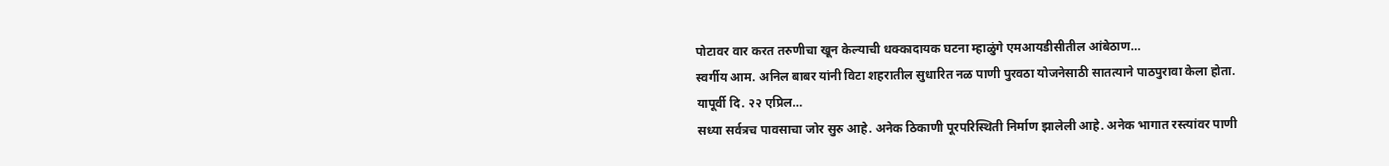पोटावर वार करत तरुणीचा खून केल्याची धक्कादायक घटना म्हाळुंगे एमआयडीसीतील आंबेठाण…
स्वर्गीय आम. अनिल बाबर यांनी विटा शहरातील सुधारित नळ पाणी पुरवठा योजनेसाठी सातत्याने पाठपुरावा केला होता. यापूर्वी दि. २२ एप्रिल…
सध्या सर्वत्रच पावसाचा जोर सुरु आहे. अनेक ठिकाणी पूरपरिस्थिती निर्माण झालेली आहे. अनेक भागात रस्त्यांवर पाणी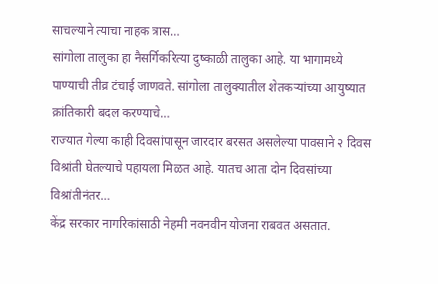साचल्याने त्याचा नाहक त्रास…
सांगोला तालुका हा नैसर्गिकरित्या दुष्काळी तालुका आहे. या भागामध्ये पाण्याची तीव्र टंचाई जाणवते. सांगोला तालुक्यातील शेतकऱ्यांच्या आयुष्यात क्रांतिकारी बदल करण्याचे…
राज्यात गेल्या काही दिवसांपासून जारदार बरसत असलेल्या पावसाने २ दिवस विश्रांती घेतल्याचे पहायला मिळत आहे. यातच आता दोन दिवसांच्या विश्रांतीनंतर…
केंद्र सरकार नागरिकांसाठी नेहमी नवनवीन योजना राबवत असतात.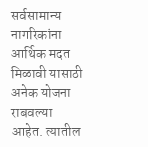सर्वसामान्य नागरिकांना आर्थिक मदत मिळावी यासाठी अनेक योजना राबवल्या आहेत. त्यातील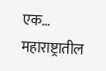एक…
महाराष्ट्रातील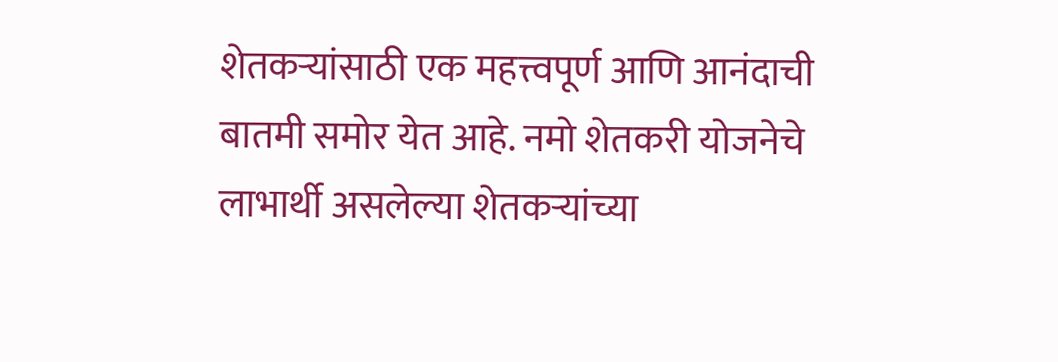शेतकऱ्यांसाठी एक महत्त्वपूर्ण आणि आनंदाची बातमी समोर येत आहे. नमो शेतकरी योजनेचे लाभार्थी असलेल्या शेतकऱ्यांच्या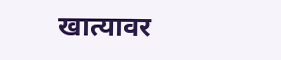खात्यावर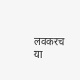लवकरच या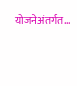योजनेअंतर्गत…